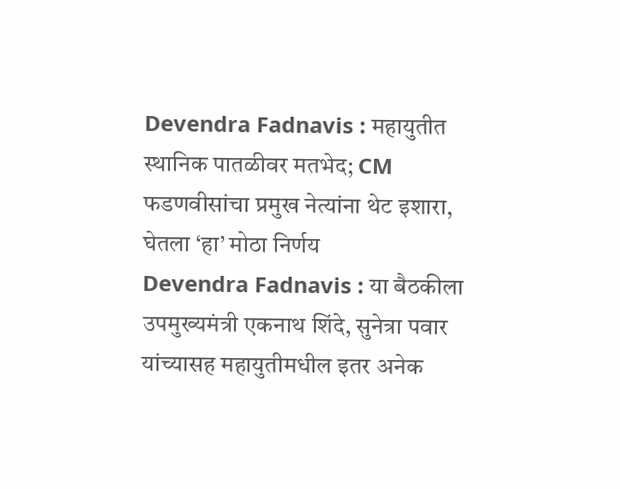Devendra Fadnavis : महायुतीत स्थानिक पातळीवर मतभेद; CM फडणवीसांचा प्रमुख नेत्यांना थेट इशारा, घेतला ‘हा’ मोठा निर्णय
Devendra Fadnavis : या बैठकीला उपमुख्यमंत्री एकनाथ शिंदे, सुनेत्रा पवार यांच्यासह महायुतीमधील इतर अनेक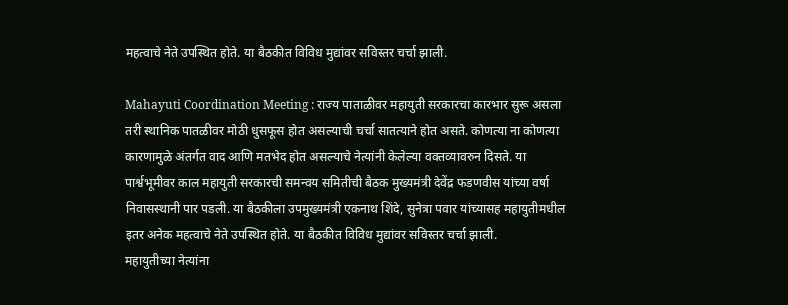महत्वाचे नेते उपस्थित होते. या बैठकीत विविध मुद्यांवर सविस्तर चर्चा झाली.

Mahayuti Coordination Meeting : राज्य पाताळीवर महायुती सरकारचा कारभार सुरू असला तरी स्थानिक पातळीवर मोठी धुसफूस होत असल्याची चर्चा सातत्याने होत असते. कोणत्या ना कोणत्या कारणामुळे अंतर्गत वाद आणि मतभेद होत असल्याचे नेत्यांनी केलेल्या वक्तव्यावरुन दिसते. या पार्श्वभूमीवर काल महायुती सरकारची समन्वय समितीची बैठक मुख्यमंत्री देवेंद्र फडणवीस यांच्या वर्षा निवासस्थानी पार पडली. या बैठकीला उपमुख्यमंत्री एकनाथ शिंदे, सुनेत्रा पवार यांच्यासह महायुतीमधील इतर अनेक महत्वाचे नेते उपस्थित होते. या बैठकीत विविध मुद्यांवर सविस्तर चर्चा झाली.
महायुतीच्या नेत्यांना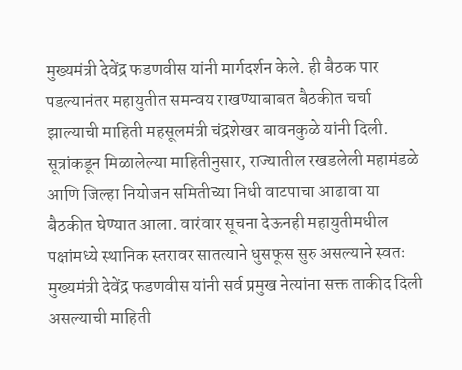मुख्यमंत्री देवेंद्र फडणवीस यांनी मार्गदर्शन केले. ही बैठक पार पडल्यानंतर महायुतीत समन्वय राखण्याबाबत बैठकीत चर्चा झाल्याची माहिती महसूलमंत्री चंद्रशेखर बावनकुळे यांनी दिली. सूत्रांकडून मिळालेल्या माहितीनुसार, राज्यातील रखडलेली महामंडळे आणि जिल्हा नियोजन समितीच्या निधी वाटपाचा आढावा या बैठकीत घेण्यात आला. वारंवार सूचना देऊनही महायुतीमधील पक्षांमध्ये स्थानिक स्तरावर सातत्याने धुसफूस सुरु असल्याने स्वतः मुख्यमंत्री देवेंद्र फडणवीस यांनी सर्व प्रमुख नेत्यांना सक्त ताकीद दिली असल्याची माहिती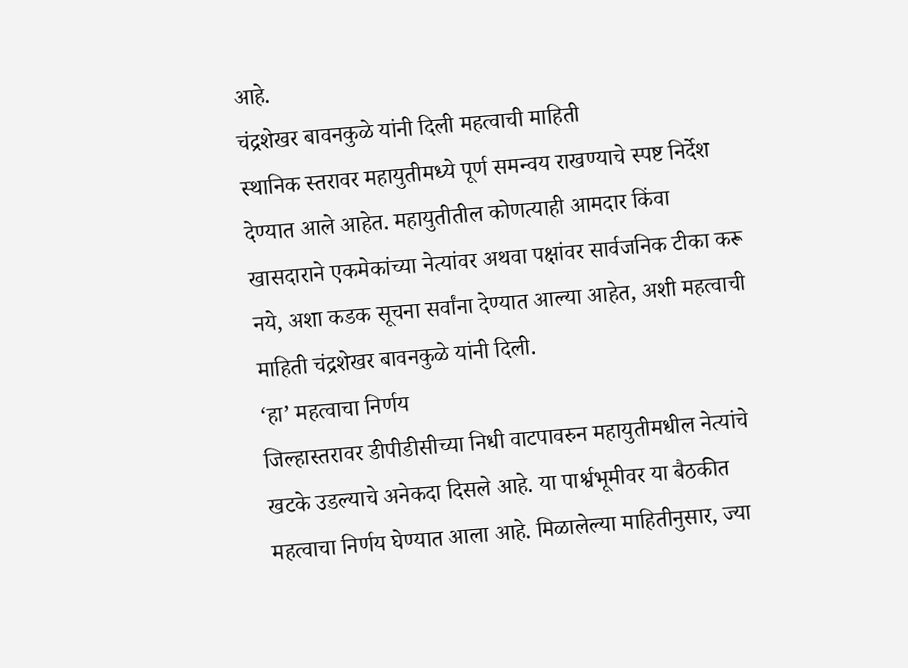आहे.
चंद्रशेखर बावनकुळे यांनी दिली महत्वाची माहिती
स्थानिक स्तरावर महायुतीमध्ये पूर्ण समन्वय राखण्याचे स्पष्ट निर्देश देण्यात आले आहेत. महायुतीतील कोणत्याही आमदार किंवा खासदाराने एकमेकांच्या नेत्यांवर अथवा पक्षांवर सार्वजनिक टीका करू नये, अशा कडक सूचना सर्वांना देण्यात आल्या आहेत, अशी महत्वाची माहिती चंद्रशेखर बावनकुळे यांनी दिली.
‘हा’ महत्वाचा निर्णय
जिल्हास्तरावर डीपीडीसीच्या निधी वाटपावरुन महायुतीमधील नेत्यांचे खटके उडल्याचे अनेकदा दिसले आहे. या पार्श्वभूमीवर या बैठकीत महत्वाचा निर्णय घेण्यात आला आहे. मिळालेल्या माहितीनुसार, ज्या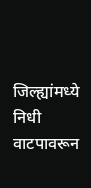जिल्ह्यांमध्ये निधी वाटपावरून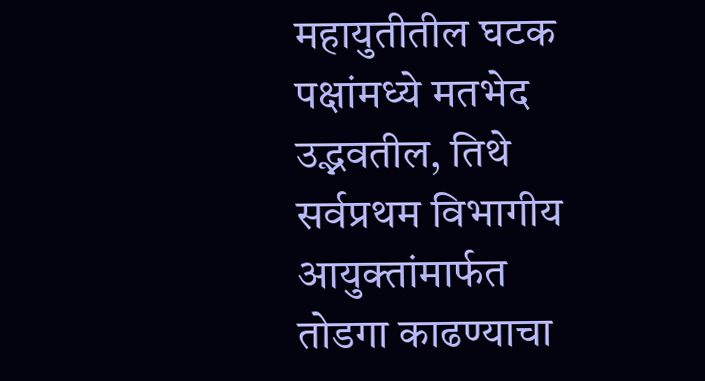महायुतीतील घटक पक्षांमध्ये मतभेद उद्भवतील, तिथे सर्वप्रथम विभागीय आयुक्तांमार्फत तोडगा काढण्याचा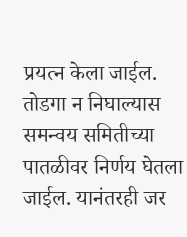प्रयत्न केला जाईल. तोडगा न निघाल्यास समन्वय समितीच्या पातळीवर निर्णय घेतला जाईल. यानंतरही जर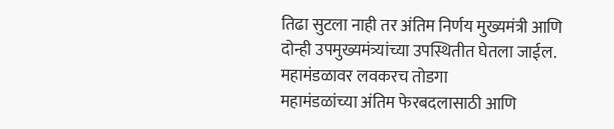तिढा सुटला नाही तर अंतिम निर्णय मुख्यमंत्री आणि दोन्ही उपमुख्यमंत्र्यांच्या उपस्थितीत घेतला जाईल.
महामंडळावर लवकरच तोडगा
महामंडळांच्या अंतिम फेरबदलासाठी आणि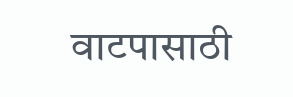वाटपासाठी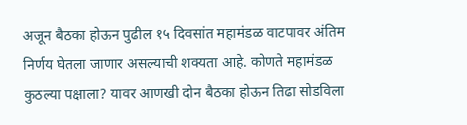अजून बैठका होऊन पुढील १५ दिवसांत महामंडळ वाटपावर अंतिम निर्णय घेतला जाणार असल्याची शक्यता आहे. कोणते महामंडळ कुठल्या पक्षाला? यावर आणखी दोन बैठका होऊन तिढा सोडविला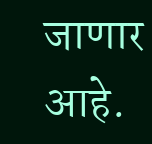जाणार आहे.